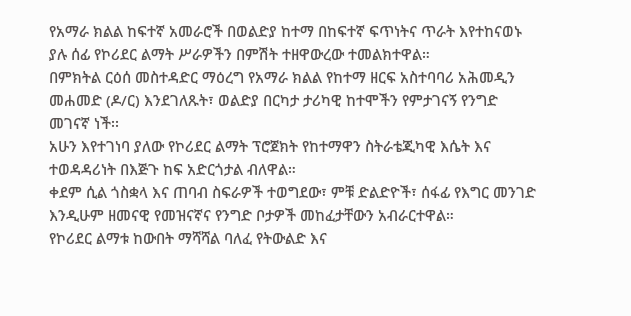የአማራ ክልል ከፍተኛ አመራሮች በወልድያ ከተማ በከፍተኛ ፍጥነትና ጥራት እየተከናወኑ ያሉ ሰፊ የኮሪደር ልማት ሥራዎችን በምሽት ተዘዋውረው ተመልክተዋል።
በምክትል ርዕሰ መስተዳድር ማዕረግ የአማራ ክልል የከተማ ዘርፍ አስተባባሪ አሕመዲን መሐመድ (ዶ/ር) እንደገለጹት፣ ወልድያ በርካታ ታሪካዊ ከተሞችን የምታገናኝ የንግድ መገናኛ ነች፡፡
አሁን እየተገነባ ያለው የኮሪደር ልማት ፕሮጀክት የከተማዋን ስትራቴጂካዊ እሴት እና ተወዳዳሪነት በእጅጉ ከፍ አድርጎታል ብለዋል።
ቀደም ሲል ጎስቋላ እና ጠባብ ስፍራዎች ተወግደው፣ ምቹ ድልድዮች፣ ሰፋፊ የእግር መንገድ እንዲሁም ዘመናዊ የመዝናኛና የንግድ ቦታዎች መከፈታቸውን አብራርተዋል።
የኮሪደር ልማቱ ከውበት ማሻሻል ባለፈ የትውልድ እና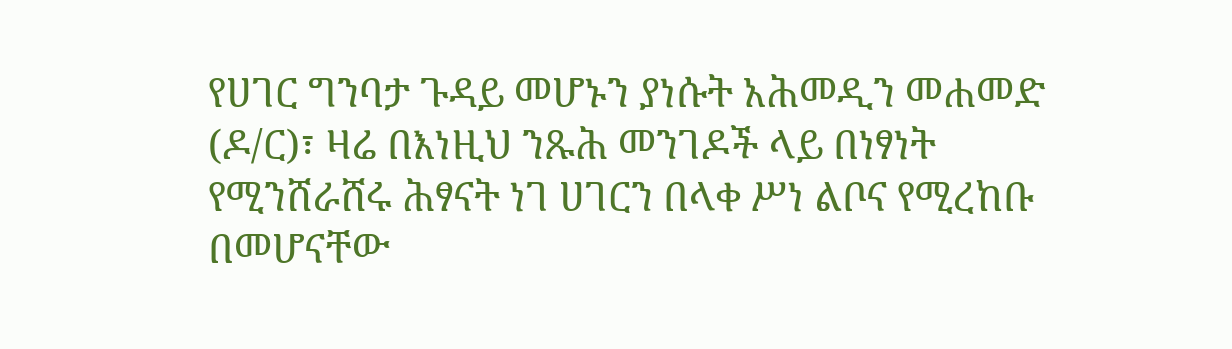የሀገር ግንባታ ጉዳይ መሆኑን ያነሱት አሕመዲን መሐመድ (ዶ/ር)፣ ዛሬ በእነዚህ ንጹሕ መንገዶች ላይ በነፃነት የሚንሸራሸሩ ሕፃናት ነገ ሀገርን በላቀ ሥነ ልቦና የሚረከቡ በመሆናቸው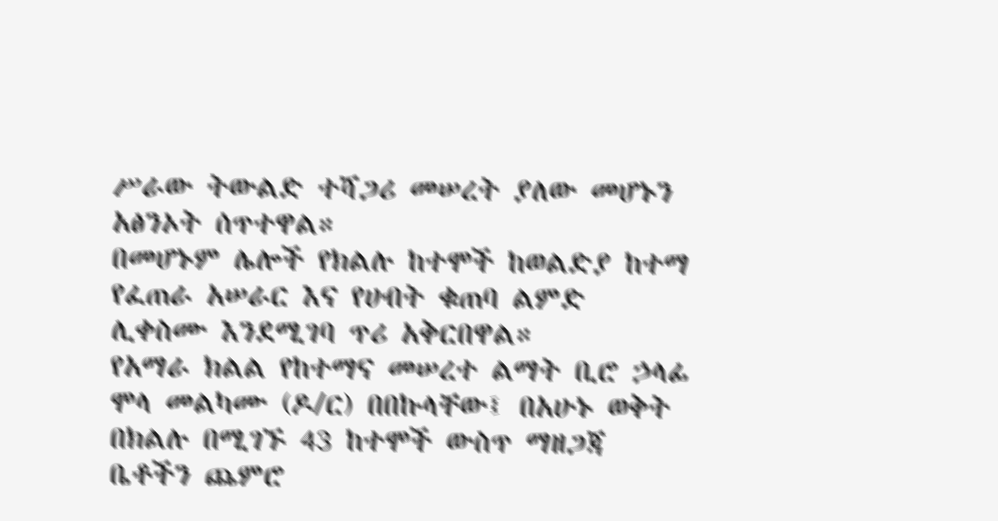ሥራው ትውልድ ተሻጋሪ መሠረት ያለው መሆኑን አፅንኦት ሰጥተዋል።
በመሆኑም ሌሎች የክልሉ ከተሞች ከወልድያ ከተማ የፈጠራ አሠራር እና የሀብት ቁጠባ ልምድ ሊቀስሙ እንደሚገባ ጥሪ አቅርበዋል።
የአማራ ክልል የከተማና መሠረተ ልማት ቢሮ ኃላፊ ሞላ መልካሙ (ዶ/ር) በበኩላቸው፤ በአሁኑ ወቅት በክልሉ በሚገኙ 43 ከተሞች ውስጥ ማዘጋጃ ቤቶችን ጨምሮ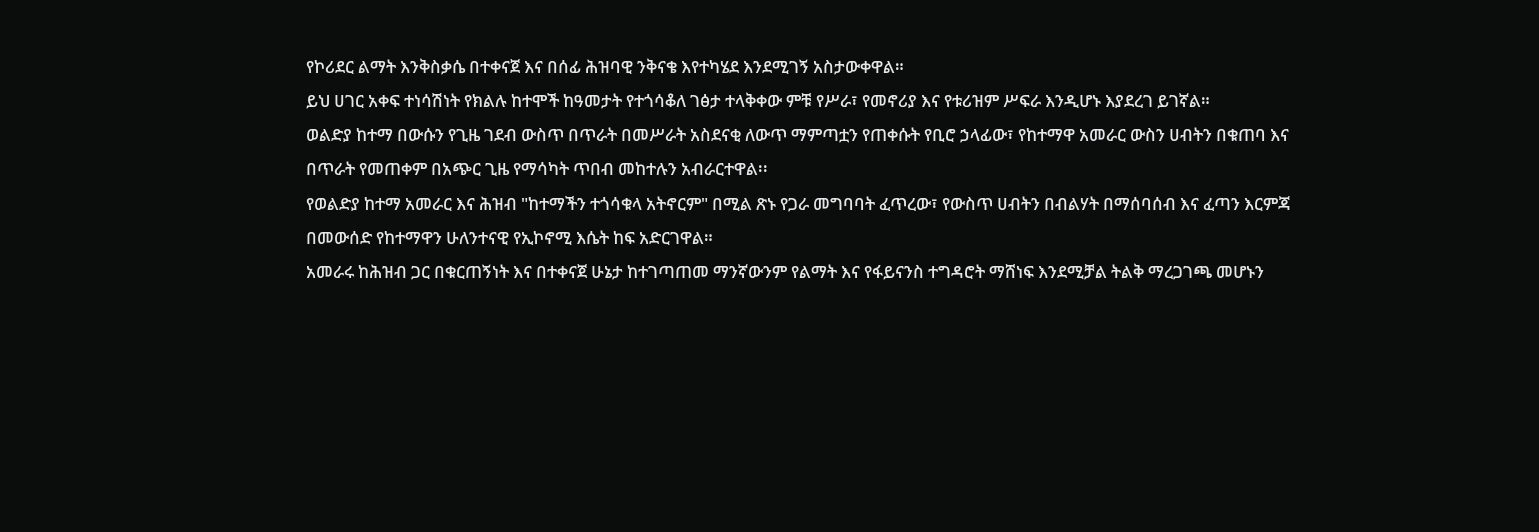የኮሪደር ልማት እንቅስቃሴ በተቀናጀ እና በሰፊ ሕዝባዊ ንቅናቄ እየተካሄደ እንደሚገኝ አስታውቀዋል።
ይህ ሀገር አቀፍ ተነሳሽነት የክልሉ ከተሞች ከዓመታት የተጎሳቆለ ገፅታ ተላቅቀው ምቹ የሥራ፣ የመኖሪያ እና የቱሪዝም ሥፍራ እንዲሆኑ እያደረገ ይገኛል።
ወልድያ ከተማ በውሱን የጊዜ ገደብ ውስጥ በጥራት በመሥራት አስደናቂ ለውጥ ማምጣቷን የጠቀሱት የቢሮ ኃላፊው፣ የከተማዋ አመራር ውስን ሀብትን በቁጠባ እና በጥራት የመጠቀም በአጭር ጊዜ የማሳካት ጥበብ መከተሉን አብራርተዋል፡፡
የወልድያ ከተማ አመራር እና ሕዝብ "ከተማችን ተጎሳቁላ አትኖርም" በሚል ጽኑ የጋራ መግባባት ፈጥረው፣ የውስጥ ሀብትን በብልሃት በማሰባሰብ እና ፈጣን እርምጃ በመውሰድ የከተማዋን ሁለንተናዊ የኢኮኖሚ እሴት ከፍ አድርገዋል።
አመራሩ ከሕዝብ ጋር በቁርጠኝነት እና በተቀናጀ ሁኔታ ከተገጣጠመ ማንኛውንም የልማት እና የፋይናንስ ተግዳሮት ማሸነፍ እንደሚቻል ትልቅ ማረጋገጫ መሆኑን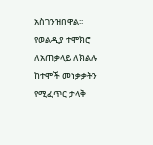አስገንዝበዋል፡፡
የወልዲያ ተሞክሮ ለአጠቃላይ ለክልሉ ከተሞች መነቃቃትን የሚፈጥር ታላቅ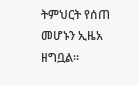ትምህርት የሰጠ መሆኑን ኢዜአ ዘግቧል።